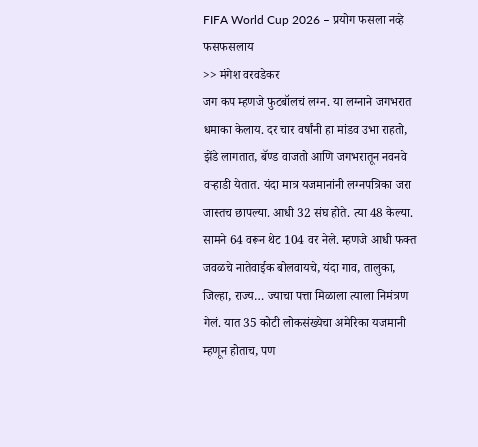FIFA World Cup 2026 – प्रयोग फसला नव्हे फसफसलाय
>> मंगेश वरवडेकर
जग कप म्हणजे फुटबॉलचं लग्न. या लग्नाने जगभरात धमाका केलाय. दर चार वर्षांनी हा मांडव उभा राहतो, झेंडे लागतात, बॅण्ड वाजतो आणि जगभरातून नवनवे वऱ्हाडी येतात. यंदा मात्र यजमानांनी लग्नपत्रिका जरा जास्तच छापल्या. आधी 32 संघ होते. त्या 48 केल्या. सामने 64 वरून थेट 104 वर नेले. म्हणजे आधी फक्त जवळचे नातेवाईक बोलवायचे, यंदा गाव, तालुका, जिल्हा, राज्य… ज्याचा पत्ता मिळाला त्याला निमंत्रण गेलं. यात 35 कोटी लोकसंख्येचा अमेरिका यजमानी म्हणून होताच, पण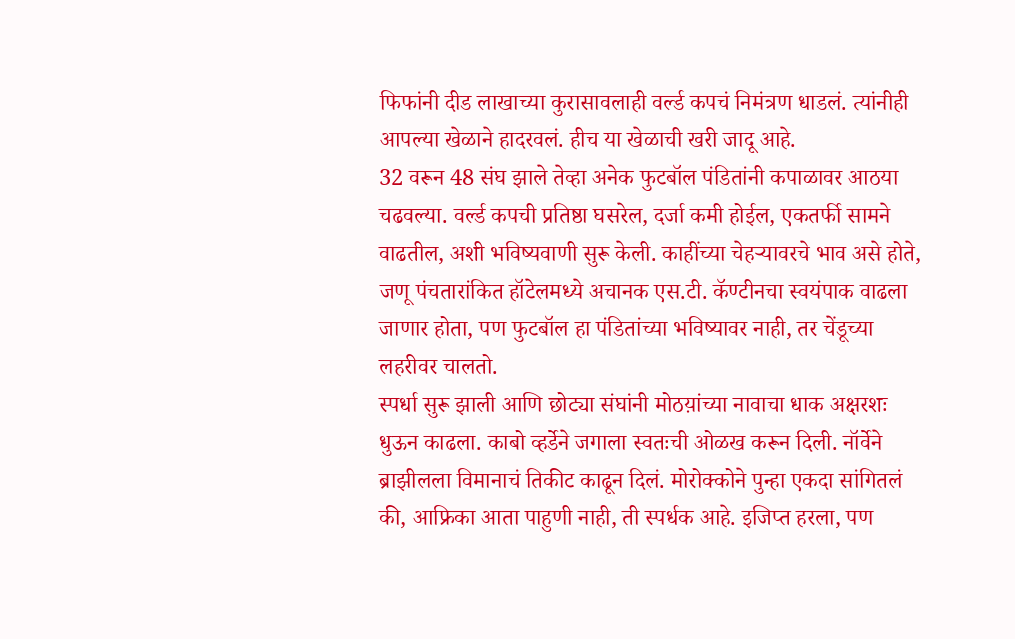फिफांनी दीड लाखाच्या कुरासावलाही वर्ल्ड कपचं निमंत्रण धाडलं. त्यांनीही आपल्या खेळाने हादरवलं. हीच या खेळाची खरी जादू आहे.
32 वरून 48 संघ झाले तेव्हा अनेक फुटबॉल पंडितांनी कपाळावर आठया चढवल्या. वर्ल्ड कपची प्रतिष्ठा घसरेल, दर्जा कमी होईल, एकतर्फी सामने वाढतील, अशी भविष्यवाणी सुरू केली. काहींच्या चेहऱ्यावरचे भाव असे होते, जणू पंचतारांकित हॉटेलमध्ये अचानक एस.टी. कॅण्टीनचा स्वयंपाक वाढला जाणार होता, पण फुटबॉल हा पंडितांच्या भविष्यावर नाही, तर चेंडूच्या लहरीवर चालतो.
स्पर्धा सुरू झाली आणि छोट्या संघांनी मोठय़ांच्या नावाचा धाक अक्षरशः धुऊन काढला. काबो व्हर्डेने जगाला स्वतःची ओळख करून दिली. नॉर्वेने ब्राझीलला विमानाचं तिकीट काढून दिलं. मोरोक्कोने पुन्हा एकदा सांगितलं की, आफ्रिका आता पाहुणी नाही, ती स्पर्धक आहे. इजिप्त हरला, पण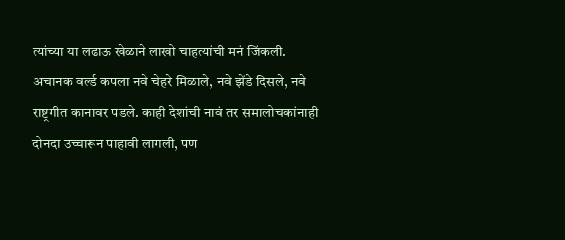त्यांच्या या लढाऊ खेळाने लाखो चाहत्यांची मनं जिंकली.
अचानक वर्ल्ड कपला नवे चेहरे मिळाले, नवे झेंडे दिसले, नवे राष्ट्रगीत कानावर पडले. काही देशांची नावं तर समालोचकांनाही दोनदा उच्चारून पाहावी लागली, पण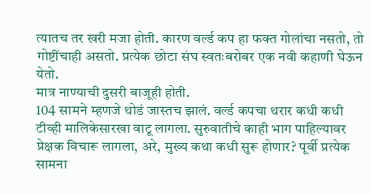त्यातच तर खरी मजा होती. कारण वर्ल्ड कप हा फक्त गोलांचा नसतो, तो गोष्टींचाही असतो. प्रत्येक छोटा संघ स्वतःबरोबर एक नवी कहाणी घेऊन येतो.
मात्र नाण्याची दुसरी बाजूही होती.
104 सामने म्हणजे थोडं जास्तच झालं. वर्ल्ड कपचा थरार कधी कधी टीव्ही मालिकेसारखा वाटू लागला. सुरुवातीचे काही भाग पाहिल्यावर प्रेक्षक विचारू लागला, अरे, मुख्य कथा कधी सुरू होणार? पूर्वी प्रत्येक सामना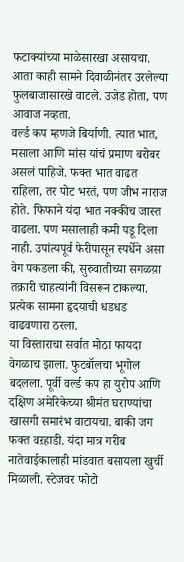फटाक्यांच्या माळेसारखा असायचा. आता काही सामने दिवाळीनंतर उरलेल्या फुलबाजासारखे वाटले. उजेड होता, पण आवाज नव्हता.
वर्ल्ड कप म्हणजे बिर्याणी. त्यात भात, मसाला आणि मांस यांचं प्रमाण बरोबर असलं पाहिजे. फक्त भात वाढत राहिला, तर पोट भरतं, पण जीभ नाराज होते. फिफाने यंदा भात नक्कीच जास्त वाढला. पण मसालाही कमी पडू दिला नाही. उपांत्यपूर्व फेरीपासून स्पर्धेने असा वेग पकडला की, सुरुवातीच्या सगळय़ा तक्रारी चाहत्यांनी विसरून टाकल्या. प्रत्येक सामना हृदयाची धडधड वाढवणारा ठरला.
या विस्ताराचा सर्वात मोठा फायदा वेगळाच झाला. फुटबॉलचा भूगोल बदलला. पूर्वी वर्ल्ड कप हा युरोप आणि दक्षिण अमेरिकेच्या श्रीमंत घराण्यांचा खासगी समारंभ वाटायचा. बाकी जग फक्त वऱहाडी. यंदा मात्र गरीब नातेवाईकालाही मांडवात बसायला खुर्ची मिळाली. स्टेजवर फोटो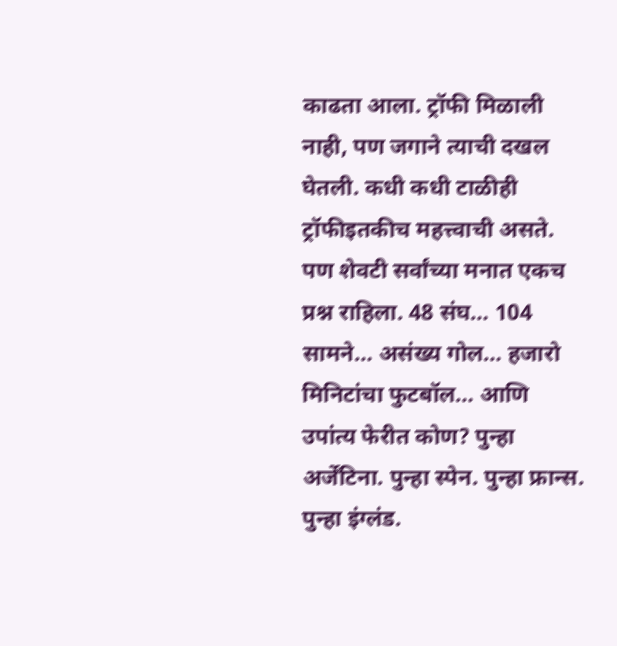काढता आला. ट्रॉफी मिळाली नाही, पण जगाने त्याची दखल घेतली. कधी कधी टाळीही ट्रॉफीइतकीच महत्त्वाची असते. पण शेवटी सर्वांच्या मनात एकच प्रश्न राहिला. 48 संघ… 104 सामने… असंख्य गोल… हजारो मिनिटांचा फुटबॉल… आणि उपांत्य फेरीत कोण? पुन्हा अर्जेंटिना. पुन्हा स्पेन. पुन्हा फ्रान्स. पुन्हा इंग्लंड.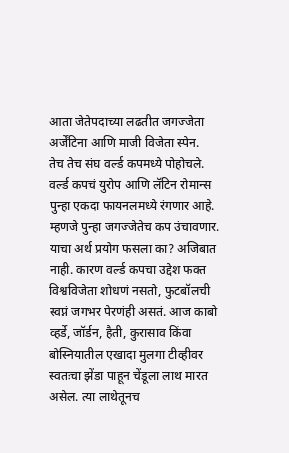आता जेतेपदाच्या लढतीत जगज्जेता अर्जेंटिना आणि माजी विजेता स्पेन.
तेच तेच संघ वर्ल्ड कपमध्ये पोहोचले. वर्ल्ड कपचं युरोप आणि लॅटिन रोमान्स पुन्हा एकदा फायनलमध्ये रंगणार आहे. म्हणजे पुन्हा जगज्जेतेच कप उंचावणार. याचा अर्थ प्रयोग फसला का? अजिबात नाही. कारण वर्ल्ड कपचा उद्देश फक्त विश्वविजेता शोधणं नसतो, फुटबॉलची स्वप्नं जगभर पेरणंही असतं. आज काबो व्हर्डे, जॉर्डन, हैती, कुरासाव किंवा बोस्नियातील एखादा मुलगा टीव्हीवर स्वतःचा झेंडा पाहून चेंडूला लाथ मारत असेल. त्या लाथेतूनच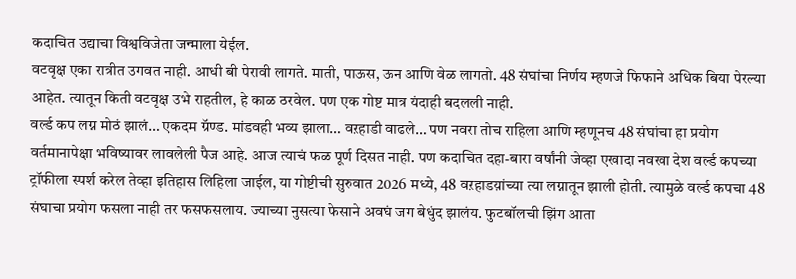कदाचित उद्याचा विश्वविजेता जन्माला येईल.
वटवृक्ष एका रात्रीत उगवत नाही. आधी बी पेरावी लागते. माती, पाऊस, ऊन आणि वेळ लागतो. 48 संघांचा निर्णय म्हणजे फिफाने अधिक बिया पेरल्या आहेत. त्यातून किती वटवृक्ष उभे राहतील, हे काळ ठरवेल. पण एक गोष्ट मात्र यंदाही बदलली नाही.
वर्ल्ड कप लग्न मोठं झालं… एकदम ग्रॅण्ड. मांडवही भव्य झाला… वऱहाडी वाढले… पण नवरा तोच राहिला आणि म्हणूनच 48 संघांचा हा प्रयोग वर्तमानापेक्षा भविष्यावर लावलेली पैज आहे. आज त्याचं फळ पूर्ण दिसत नाही. पण कदाचित दहा-बारा वर्षांनी जेव्हा एखादा नवखा देश वर्ल्ड कपच्या ट्रॉफीला स्पर्श करेल तेव्हा इतिहास लिहिला जाईल, या गोष्टीची सुरुवात 2026 मध्ये, 48 वऱहाडय़ांच्या त्या लग्नातून झाली होती. त्यामुळे वर्ल्ड कपचा 48 संघाचा प्रयोग फसला नाही तर फसफसलाय. ज्याच्या नुसत्या फेसाने अवघं जग बेधुंद झालंय. फुटबॉलची झिंग आता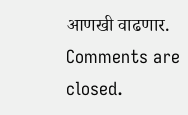आणखी वाढणार.
Comments are closed.